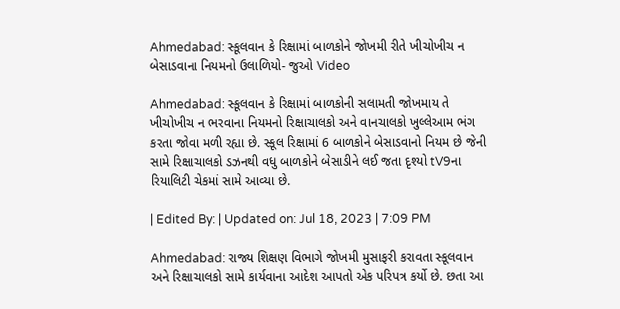Ahmedabad: સ્કૂલવાન કે રિક્ષામાં બાળકોને જોખમી રીતે ખીચોખીચ ન બેસાડવાના નિયમનો ઉલાળિયો- જુઓ Video

Ahmedabad: સ્કૂલવાન કે રિક્ષામાં બાળકોની સલામતી જોખમાય તે ખીચોખીચ ન ભરવાના નિયમનો રિક્ષાચાલકો અને વાનચાલકો ખુલ્લેઆમ ભંગ કરતા જોવા મળી રહ્યા છે. સ્કૂલ રિક્ષામાં 6 બાળકોને બેસાડવાનો નિયમ છે જેની સામે રિક્ષાચાલકો ડઝનથી વધુ બાળકોને બેસાડીને લઈ જતા દૃશ્યો tV9ના રિયાલિટી ચેકમાં સામે આવ્યા છે.

| Edited By: | Updated on: Jul 18, 2023 | 7:09 PM

Ahmedabad: રાજ્ય શિક્ષણ વિભાગે જોખમી મુસાફરી કરાવતા સ્કૂલવાન અને રિક્ષાચાલકો સામે કાર્યવાના આદેશ આપતો એક પરિપત્ર કર્યો છે. છતા આ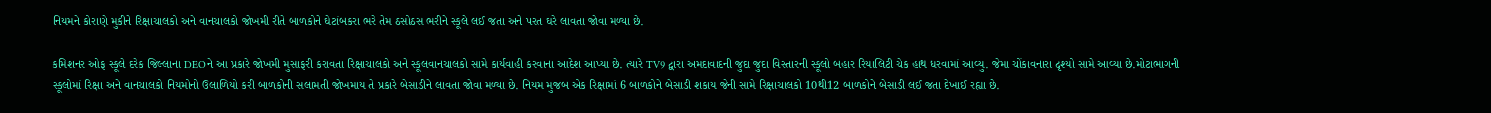નિયમને કોરાણે મુકીને રિક્ષાચાલકો અને વાનચાલકો જોખમી રીતે બાળકોને ઘેટાંબકરા ભરે તેમ ઠસોઠસ ભરીને સ્કૂલે લઈ જતા અને પરત ઘરે લાવતા જોવા મળ્યા છે.

કમિશનર ઓફ સ્કૂલે દરેક જિલ્લાના DEOને આ પ્રકારે જોખમી મુસાફરી કરાવતા રિક્ષાચાલકો અને સ્કૂલવાનચાલકો સામે કાર્યવાહી કરવાના આદેશ આપ્યા છે. ત્યારે TV9 દ્વારા અમદાવાદની જુદા જુદા વિસ્તારની સ્કૂલો બહાર રિયાલિટી ચેક હાથ ધરવામાં આવ્યુ. જેમા ચોંકાવનારા દૃશ્યો સામે આવ્યા છે.મોટાભાગની સ્કૂલોમાં રિક્ષા અને વાનચાલકો નિયમોનો ઉલાળિયો કરી બાળકોની સલામતી જોખમાય તે પ્રકારે બેસાડીને લાવતા જોવા મળ્યા છે. નિયમ મુજબ એક રિક્ષામાં 6 બાળકોને બેસાડી શકાય જેની સામે રિક્ષાચાલકો 10થી12 બાળકોને બેસાડી લઈ જતા દેખાઈ રહ્યા છે.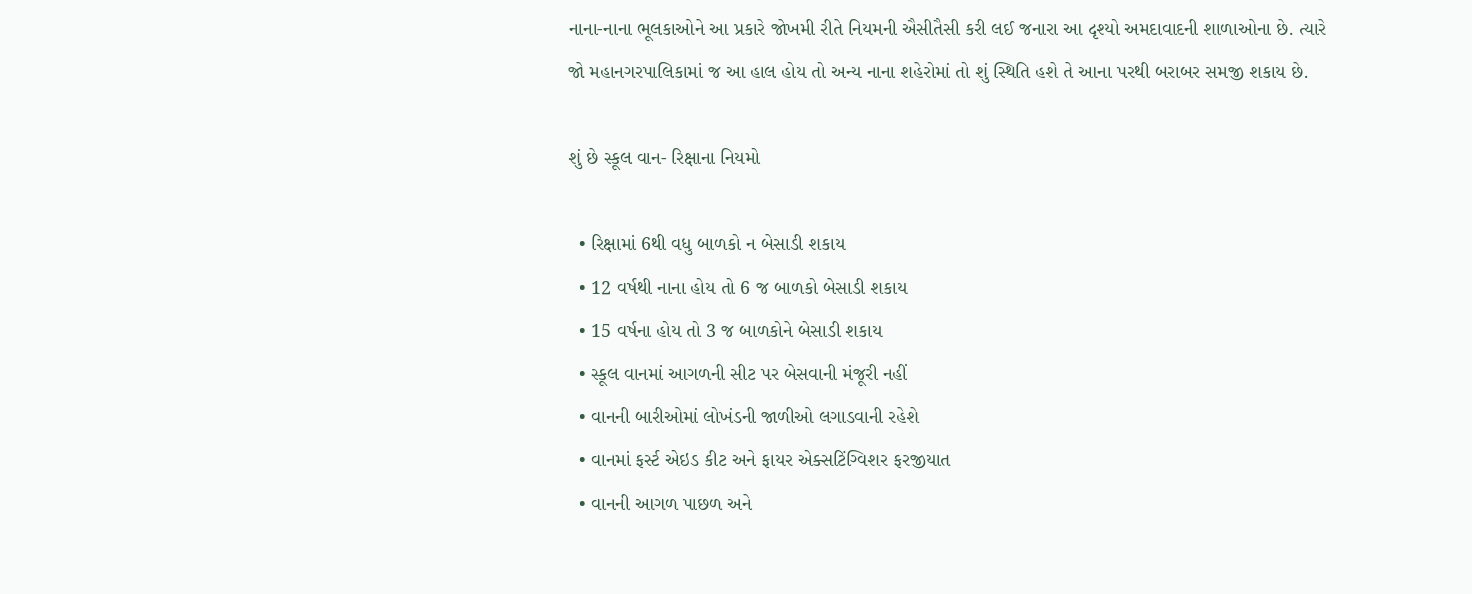નાના-નાના ભૂલકાઓને આ પ્રકારે જોખમી રીતે નિયમની ઐસીતૈસી કરી લઈ જનારા આ દૃશ્યો અમદાવાદની શાળાઓના છે. ત્યારે જો મહાનગરપાલિકામાં જ આ હાલ હોય તો અન્ય નાના શહેરોમાં તો શું સ્થિતિ હશે તે આના પરથી બરાબર સમજી શકાય છે.

શું છે સ્કૂલ વાન- રિક્ષાના નિયમો

  • રિક્ષામાં 6થી વધુ બાળકો ન બેસાડી શકાય
  • 12 વર્ષથી નાના હોય તો 6 જ બાળકો બેસાડી શકાય
  • 15 વર્ષના હોય તો 3 જ બાળકોને બેસાડી શકાય
  • સ્કૂલ વાનમાં આગળની સીટ પર બેસવાની મંજૂરી નહીં
  • વાનની બારીઓમાં લોખંડની જાળીઓ લગાડવાની રહેશે
  • વાનમાં ફર્સ્ટ એઇડ કીટ અને ફાયર એક્સટિંગ્વિશર ફરજીયાત
  • વાનની આગળ પાછળ અને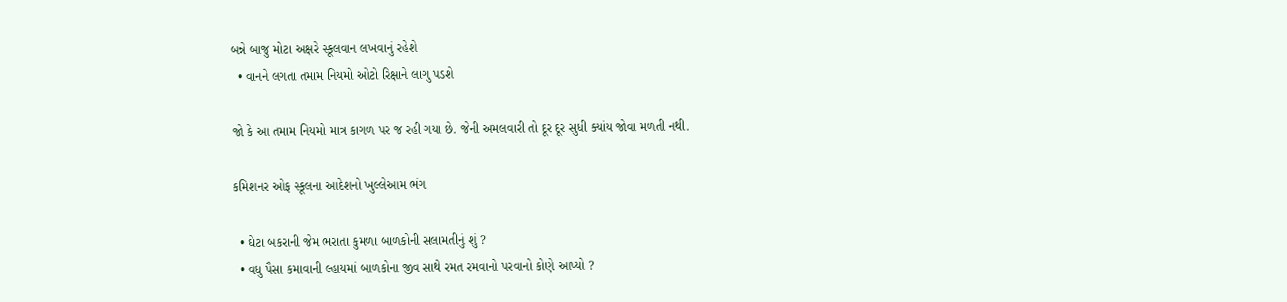બન્ને બાજુ મોટા અક્ષરે સ્કૂલવાન લખવાનું રહેશે
  • વાનને લગતા તમામ નિયમો ઓટો રિક્ષાને લાગુ પડશે

જો કે આ તમામ નિયમો માત્ર કાગળ પર જ રહી ગયા છે. જેની અમલવારી તો દૂર દૂર સુધી ક્યાંય જોવા મળતી નથી.

કમિશનર ઓફ સ્કૂલના આદેશનો ખુલ્લેઆમ ભંગ

  • ઘેટા બકરાની જેમ ભરાતા કુમળા બાળકોની સલામતીનું શું ?
  • વધુ પૈસા કમાવાની લ્હાયમાં બાળકોના જીવ સાથે રમત રમવાનો પરવાનો કોણે આપ્યો ?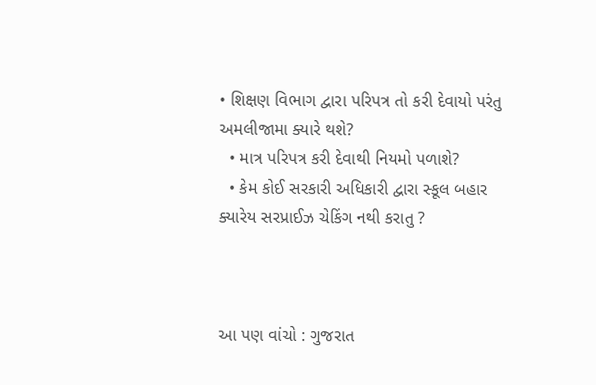• શિક્ષણ વિભાગ દ્વારા પરિપત્ર તો કરી દેવાયો પરંતુ અમલીજામા ક્યારે થશે?
  • માત્ર પરિપત્ર કરી દેવાથી નિયમો પળાશે?
  • કેમ કોઈ સરકારી અધિકારી દ્વારા સ્કૂલ બહાર ક્યારેય સરપ્રાઈઝ ચેકિંગ નથી કરાતુ ?



આ પણ વાંચો : ગુજરાત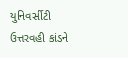યુનિવર્સીટી ઉત્તરવહી કાંડને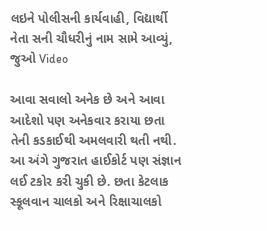લઇને પોલીસની કાર્યવાહી, વિદ્યાર્થી નેતા સની ચૌધરીનું નામ સામે આવ્યું, જુઓ Video

આવા સવાલો અનેક છે અને આવા આદેશો પણ અનેકવાર કરાયા છતા તેની કડકાઈથી અમલવારી થતી નથી. આ અંગે ગુજરાત હાઈકોર્ટ પણ સંજ્ઞાન લઈ ટકોર કરી ચુકી છે. છતા કેટલાક સ્કૂલવાન ચાલકો અને રિક્ષાચાલકો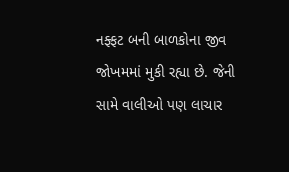નફ્ફટ બની બાળકોના જીવ જોખમમાં મુકી રહ્યા છે. જેની સામે વાલીઓ પણ લાચાર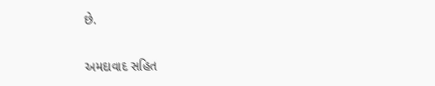છે.

અમદાવાદ સહિત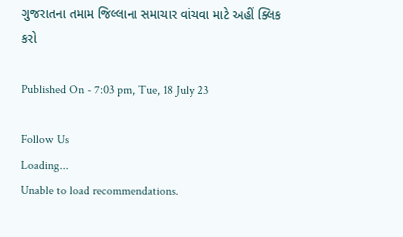ગુજરાતના તમામ જિલ્લાના સમાચાર વાંચવા માટે અહીં ક્લિક કરો

Published On - 7:03 pm, Tue, 18 July 23

Follow Us
Loading...
Unable to load recommendations.